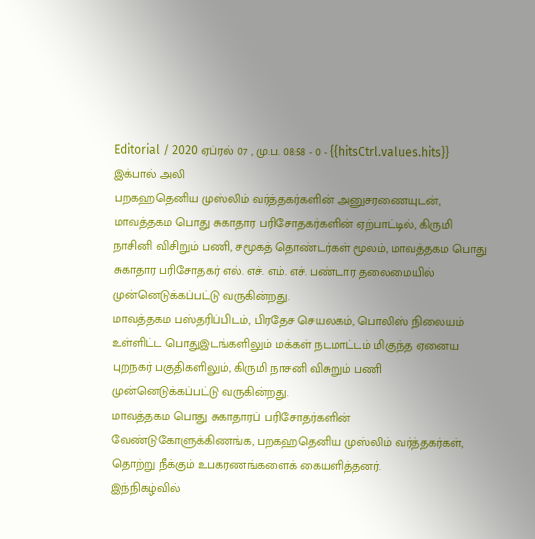Editorial / 2020 ஏப்ரல் 07 , மு.ப. 08:58 - 0 - {{hitsCtrl.values.hits}}
இக்பால் அலி
பறகஹதெனிய முஸ்லிம் வர்த்தகர்களின் அனுசரணையுடன், மாவத்தகம பொது சுகாதார பரிசோதகர்களின் ஏற்பாட்டில், கிருமி நாசினி விசிறும் பணி, சமூகத் தொண்டர்கள் மூலம், மாவத்தகம பொது சுகாதார பரிசோதகர் எல். எச். எம். எச். பண்டார தலைமையில் முன்னெடுக்கப்பட்டு வருகின்றது.
மாவத்தகம பஸ்தரிப்பிடம், பிரதேச செயலகம், பொலிஸ் நிலையம் உள்ளிட்ட பொதுஇடங்களிலும் மக்கள் நடமாட்டம் மிகுந்த ஏனைய புறநகர் பகுதிகளிலும், கிருமி நாசனி விசுறும் பணி முன்னெடுக்கப்பட்டு வருகின்றது.
மாவத்தகம பொது சுகாதாரப் பரிசோதர்களின் வேண்டுகோளுக்கிணங்க, பறகஹதெனிய முஸ்லிம் வர்த்தகர்கள், தொற்று நீக்கும் உபகரணங்களைக் கையளித்தனர்.
இந்நிகழ்வில்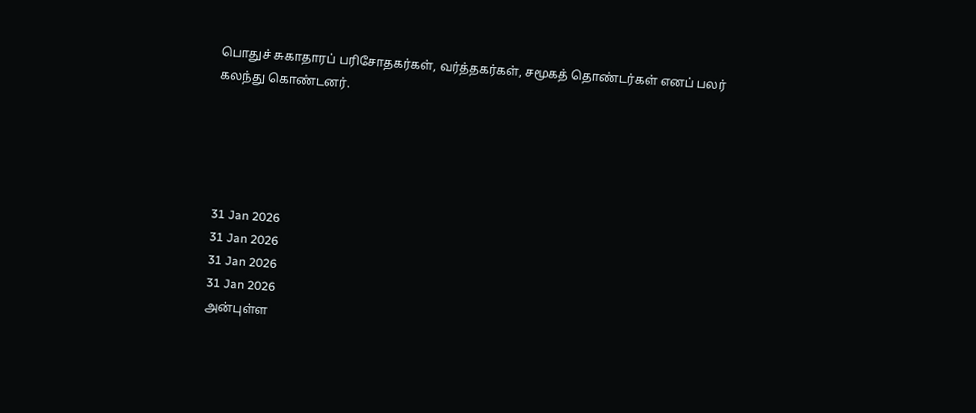பொதுச் சுகாதாரப் பரிசோதகர்கள், வர்த்தகர்கள், சமூகத் தொண்டர்கள் எனப் பலர் கலந்து கொண்டனர்.





31 Jan 2026
31 Jan 2026
31 Jan 2026
31 Jan 2026
அன்புள்ள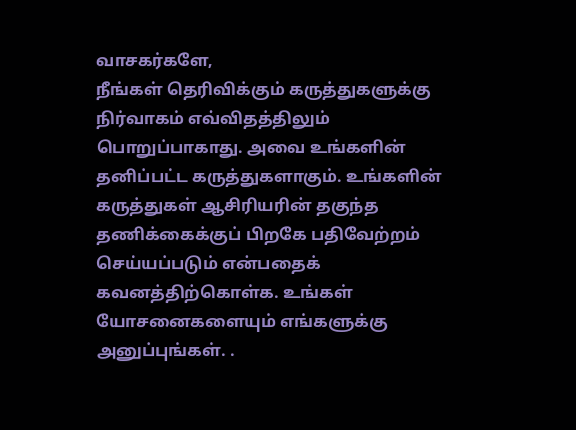வாசகர்களே,
நீங்கள் தெரிவிக்கும் கருத்துகளுக்கு நிர்வாகம் எவ்விதத்திலும் பொறுப்பாகாது. அவை உங்களின் தனிப்பட்ட கருத்துகளாகும். உங்களின் கருத்துகள் ஆசிரியரின் தகுந்த தணிக்கைக்குப் பிறகே பதிவேற்றம் செய்யப்படும் என்பதைக் கவனத்திற்கொள்க. உங்கள் யோசனைகளையும் எங்களுக்கு அனுப்புங்கள். .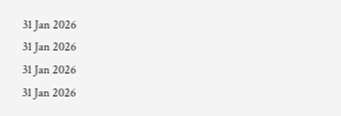31 Jan 2026
31 Jan 2026
31 Jan 2026
31 Jan 2026